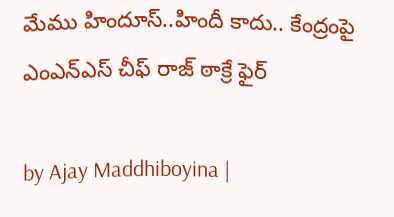మేము హిందూస్..హిందీ కాదు.. కేంద్రంపై ఎంఎన్ఎస్ చీఫ్ రాజ్ ఠాక్రే ఫైర్

by Ajay Maddhiboyina |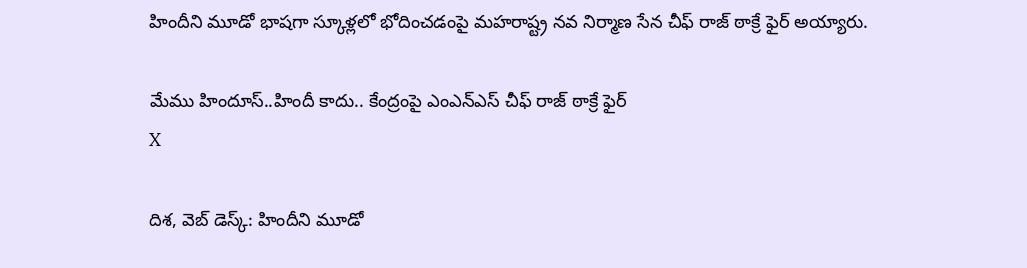హిందీని మూడో భాషగా స్కూళ్లలో భోదించడంపై మహరాష్ట్ర నవ నిర్మాణ సేన చీఫ్ రాజ్ ఠాక్రే ఫైర్ అయ్యారు.

మేము హిందూస్..హిందీ కాదు.. కేంద్రంపై ఎంఎన్ఎస్ చీఫ్ రాజ్ ఠాక్రే ఫైర్
X

దిశ‌, వెబ్ డెస్క్: హిందీని మూడో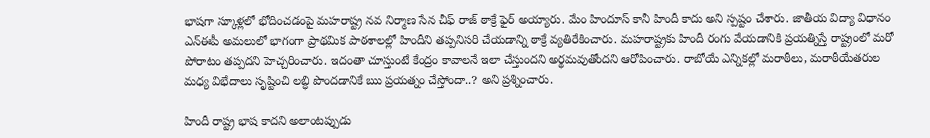భాషగా స్కూళ్లలో భోదించడంపై మహరాష్ట్ర నవ నిర్మాణ సేన చీఫ్ రాజ్ ఠాక్రే ఫైర్ అయ్యారు. మేం హిందూస్ కానీ హిందీ కాదు అని స్పష్టం చేశారు. జాతీయ విద్యా విధానం ఎన్ఈపీ అమలులో భాగంగా ప్రాథమిక పాఠశాలల్లో హిందీని తప్పనిసరి చేయడాన్ని ఠాక్రే వ్యతిరేకించారు. మహరాష్ట్రకు హిందీ రంగు వేయడానికి ప్రయత్నిస్తే రాష్ట్రంలో మరో పోరాటం తప్పదని హెచ్చరించారు. ఇదంతా చూస్తుంటే కేంద్రం కావాలనే ఇలా చేస్తుందని అర్థమవుతోందని ఆరోపించారు. రాబోయే ఎన్నికల్లో మరాఠీలు, మరాఠీయేతరుల మధ్య విభేదాలు సృష్టించి ల‌బ్ధి పొంద‌డానికే ఋ ప్ర‌య‌త్నం చేస్తోందా..? అని ప్ర‌శ్నించారు.

హిందీ రాష్ట్ర‌ భాష కాద‌ని అలాంట‌ప్పుడు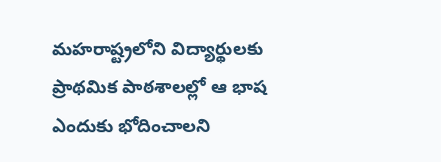మ‌హరాష్ట్ర‌లోని విద్యార్థుల‌కు ప్రాథ‌మిక పాఠ‌శాల‌ల్లో ఆ భాష ఎందుకు భోదించాల‌ని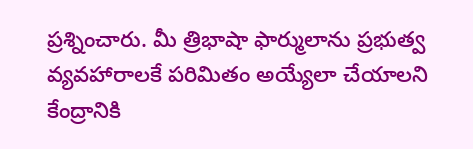ప్ర‌శ్నించారు. మీ త్రిభాషా ఫార్ములాను ప్ర‌భుత్వ వ్య‌వ‌హారాల‌కే ప‌రిమితం అయ్యేలా చేయాల‌ని కేంద్రానికి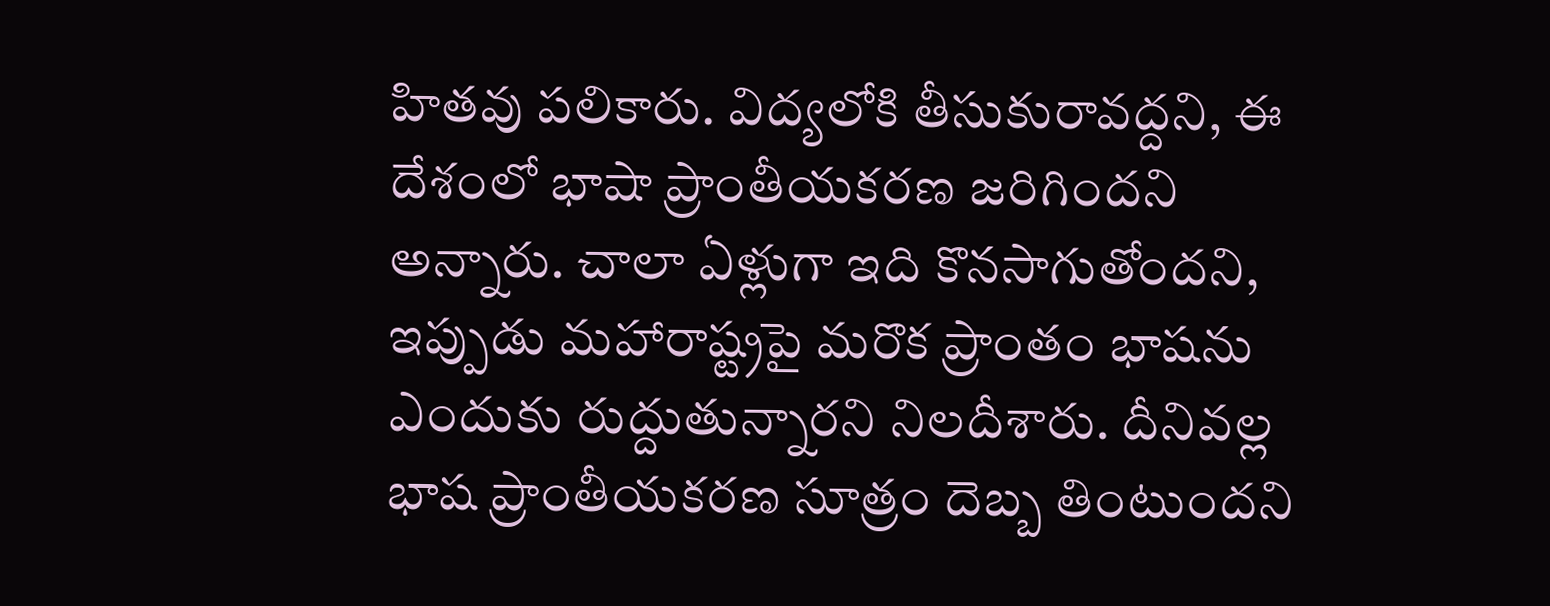హిత‌వు ప‌లికారు. విద్య‌లోకి తీసుకురావ‌ద్ద‌ని, ఈ దేశంలో భాషా ప్రాంతీయ‌క‌ర‌ణ జ‌రిగింద‌ని అన్నారు. చాలా ఏళ్లుగా ఇది కొన‌సాగుతోంద‌ని, ఇప్పుడు మ‌హారాష్ట్ర‌పై మ‌రొక ప్రాంతం భాష‌ను ఎందుకు రుద్దుతున్నార‌ని నిల‌దీశారు. దీనివ‌ల్ల భాష ప్రాంతీయ‌క‌ర‌ణ సూత్రం దెబ్బ తింటుందని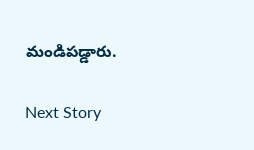మండిపడ్డారు.

Next Story